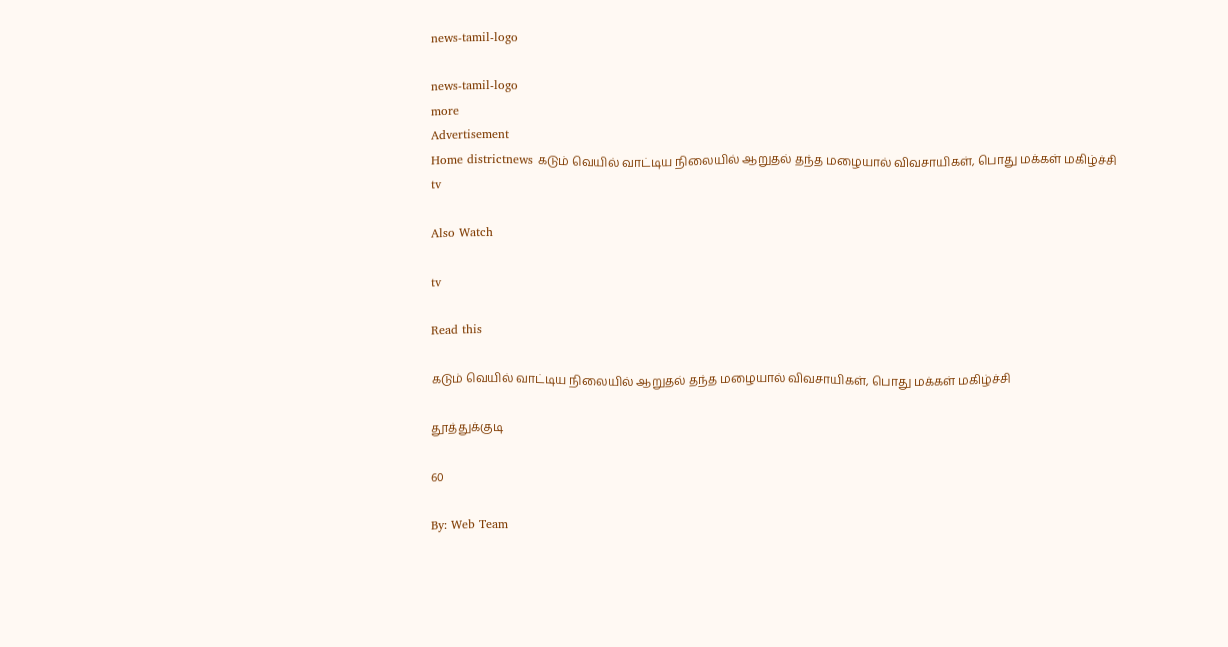news-tamil-logo

news-tamil-logo
more
Advertisement
Home districtnews கடும் வெயில் வாட்டிய நிலையில் ஆறுதல் தந்த மழையால் விவசாயிகள், பொது மக்கள் மகிழ்ச்சி
tv

Also Watch

tv

Read this

கடும் வெயில் வாட்டிய நிலையில் ஆறுதல் தந்த மழையால் விவசாயிகள், பொது மக்கள் மகிழ்ச்சி

தூத்துக்குடி

60

By: Web Team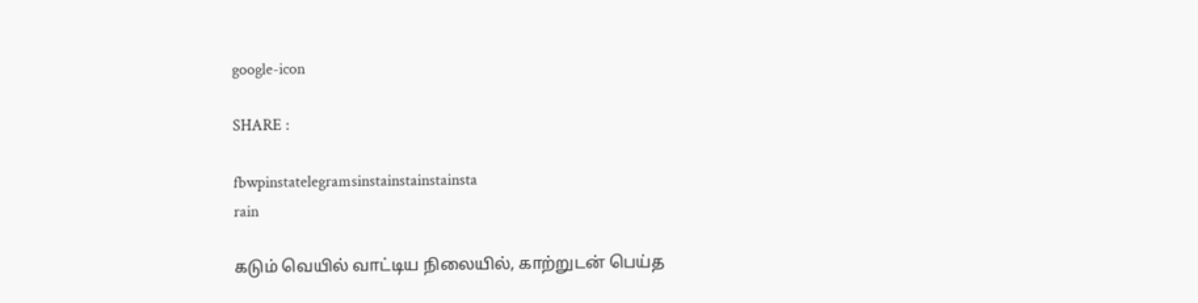google-icon

SHARE :

fbwpinstatelegramsinstainstainstainsta
rain

கடும் வெயில் வாட்டிய நிலையில், காற்றுடன் பெய்த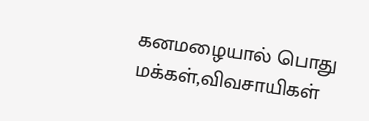கனமழையால் பொது மக்கள்,விவசாயிகள்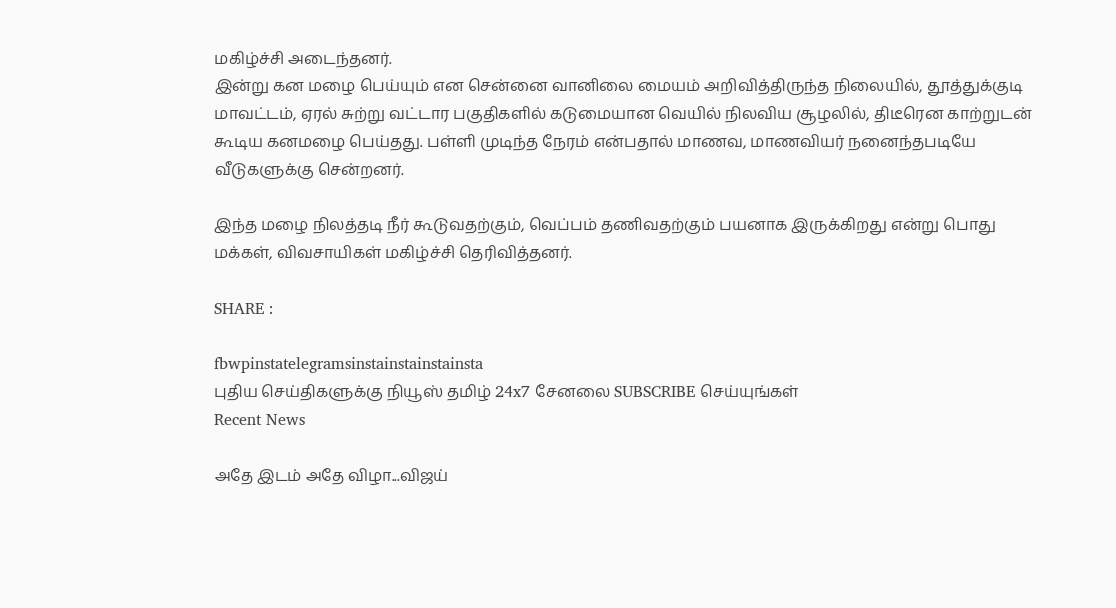மகிழ்ச்சி அடைந்தனர்.
இன்று கன மழை பெய்யும் என சென்னை வானிலை மையம் அறிவித்திருந்த நிலையில், தூத்துக்குடி மாவட்டம், ஏரல் சுற்று வட்டார பகுதிகளில் கடுமையான வெயில் நிலவிய சூழலில், திடீரென காற்றுடன் கூடிய கனமழை பெய்தது. பள்ளி முடிந்த நேரம் என்பதால் மாணவ, மாணவியர் நனைந்தபடியே வீடுகளுக்கு சென்றனர்.

இந்த மழை நிலத்தடி நீர் கூடுவதற்கும், வெப்பம் தணிவதற்கும் பயனாக இருக்கிறது என்று பொது மக்கள், விவசாயிகள் மகிழ்ச்சி தெரிவித்தனர்.

SHARE :

fbwpinstatelegramsinstainstainstainsta
புதிய செய்திகளுக்கு நியூஸ் தமிழ் 24x7 சேனலை SUBSCRIBE செய்யுங்கள்
Recent News

அதே இடம் அதே விழா...விஜய்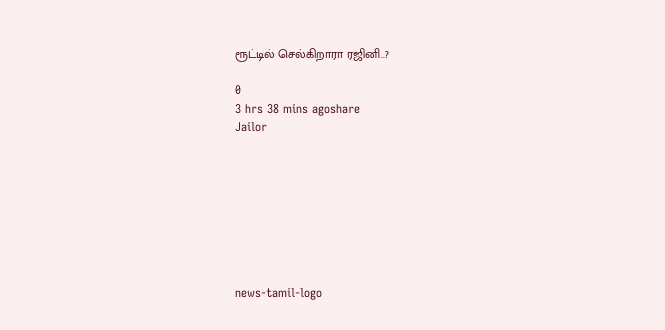ரூட்டில் செல்கிறாரா ரஜினி..?

0
3 hrs 38 mins agoshare
Jailor








news-tamil-logo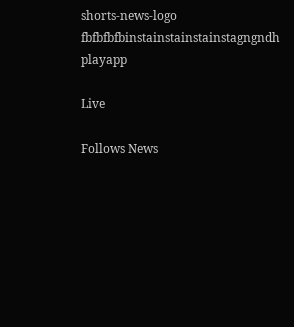shorts-news-logo
fbfbfbfbinstainstainstainstagngndh
playapp

Live

Follows News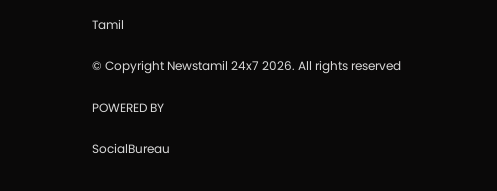Tamil

© Copyright Newstamil 24x7 2026. All rights reserved

POWERED BY

SocialBureau